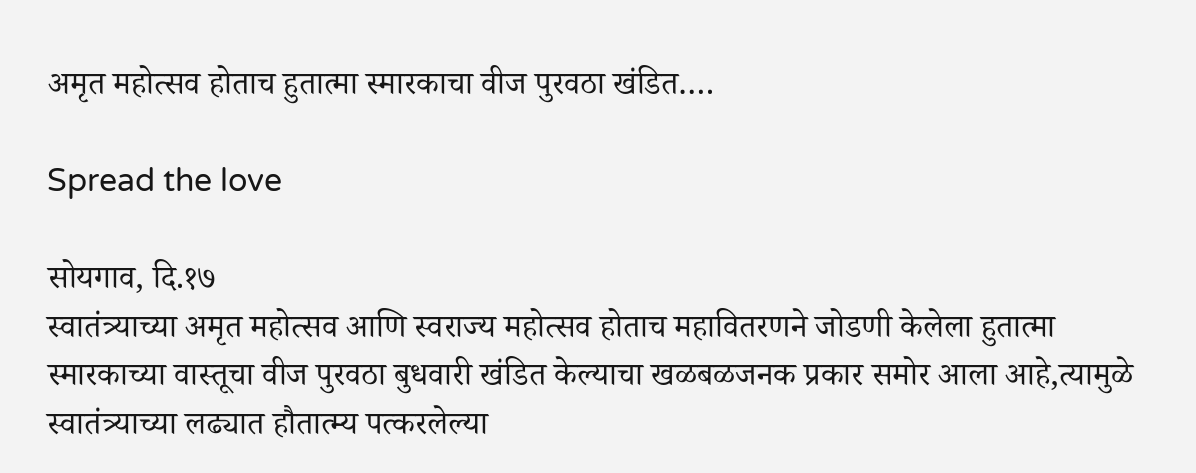अमृत महोत्सव होताच हुतात्मा स्मारकाचा वीज पुरवठा खंडित….

Spread the love

सोयगाव, दि.१७
स्वातंत्र्याच्या अमृत महोत्सव आणि स्वराज्य महोत्सव होताच महावितरणने जोडणी केलेला हुतात्मा स्मारकाच्या वास्तूचा वीज पुरवठा बुधवारी खंडित केल्याचा खळबळजनक प्रकार समोर आला आहे,त्यामुळे स्वातंत्र्याच्या लढ्यात हौतात्म्य पत्करलेल्या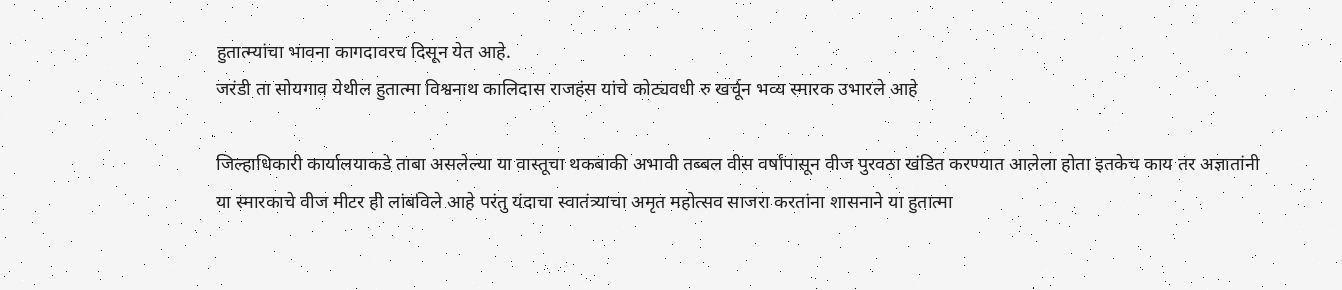हुतात्म्यांचा भावना कागदावरच दिसून येत आहे.
जरंडी ता सोयगाव येथील हुतात्मा विश्वनाथ कालिदास राजहंस यांचे कोट्यवधी रु खर्चून भव्य स्मारक उभारले आहे

जिल्हाधिकारी कार्यालयाकडे ताबा असलेल्या या वास्तूचा थकबाकी अभावी तब्बल वीस वर्षांपासून वीज पुरवठा खंडित करण्यात आलेला होता इतकेच काय तर अज्ञातांनी या स्मारकाचे वीज मीटर ही लांबविले आहे परंतु यंदाचा स्वातंत्र्याचा अमृत महोत्सव साजरा करतांना शासनाने या हुतात्मा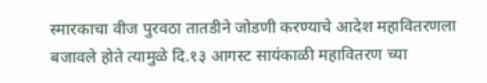स्मारकाचा वीज पुरवठा तातडीने जोडणी करण्याचे आदेश महावितरणला बजावले होते त्यामुळे दि.१३ आगस्ट सायंकाळी महावितरण च्या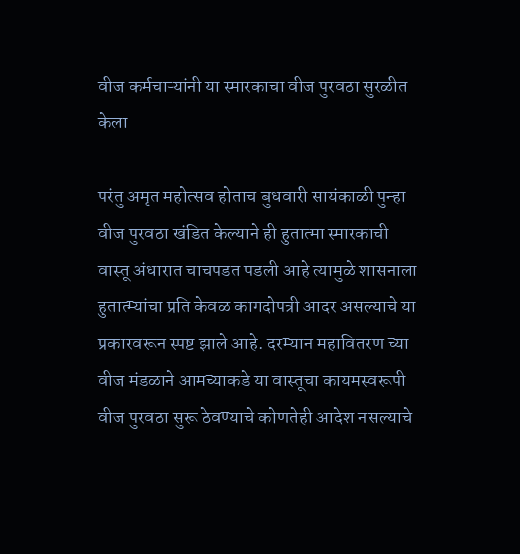वीज कर्मचाऱ्यांनी या स्मारकाचा वीज पुरवठा सुरळीत केला

परंतु अमृत महोत्सव होताच बुधवारी सायंकाळी पुन्हा वीज पुरवठा खंडित केल्याने ही हुतात्मा स्मारकाची वास्तू अंधारात चाचपडत पडली आहे त्यामुळे शासनाला हुतात्म्यांचा प्रति केवळ कागदोपत्री आदर असल्याचे या प्रकारवरून स्पष्ट झाले आहे. दरम्यान महावितरण च्या वीज मंडळाने आमच्याकडे या वास्तूचा कायमस्वरूपी वीज पुरवठा सुरू ठेवण्याचे कोणतेही आदेश नसल्याचे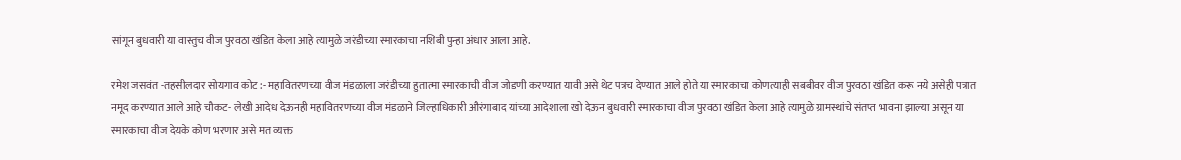सांगून बुधवारी या वास्तुच वीज पुरवठा खंडित केला आहे त्यामुळे जरंडीच्या स्मारकाचा नशिबी पुन्हा अंधार आला आहे.

रमेश जसवंत -तहसीलदार सोयगाव कोट :- महावितरणच्या वीज मंडळाला जरंडीच्या हुतात्मा स्मारकाची वीज जोडणी करण्यात यावी असे थेट पत्रच देण्यात आले होते या स्मारकाचा कोणत्याही सबबीवर वीज पुरवठा खंडित करू नये असेही पत्रात नमूद करण्यात आले आहे चौकट- लेखी आदेध देऊनही महावितरणच्या वीज मंडळाने जिल्हाधिकारी औरंगाबाद यांच्या आदेशाला खो देऊन बुधवारी स्मारकाचा वीज पुरवठा खंडित केला आहे त्यामुळे ग्रामस्थांचे संतप्त भावना झाल्या असून या स्मारकाचा वीज देयके कोण भरणार असे मत व्यक्त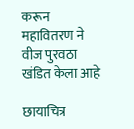करून महावितरण ने वीज पुरवठा खंडित केला आहे

छायाचित्र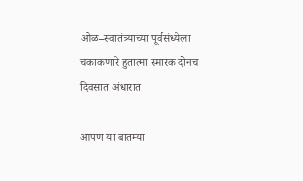ओळ–स्वातंत्र्याच्या पूर्वसंध्येला चकाकणारे हुतात्मा स्मारक दोनच दिवसात अंधारात

आपण या बातम्या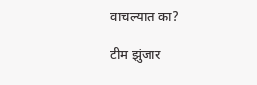वाचल्यात का?

टीम झुंजार